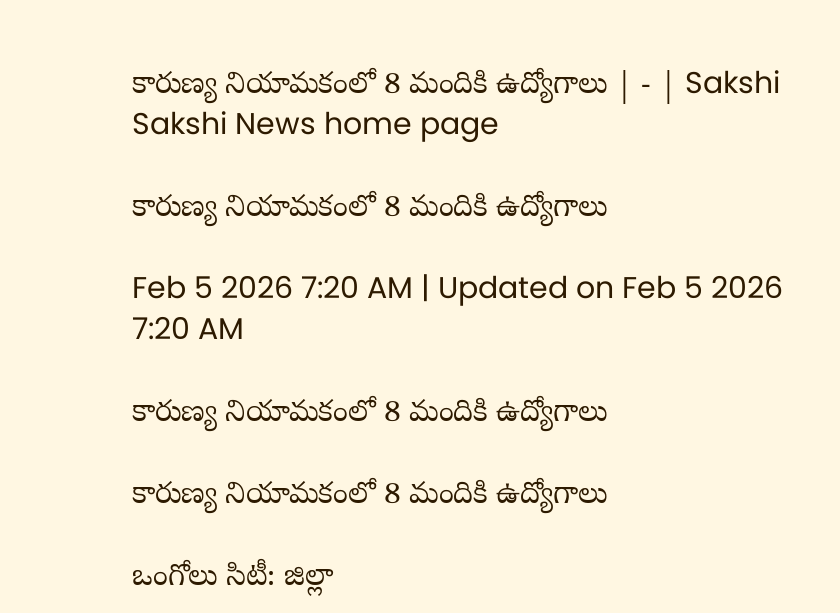కారుణ్య నియామకంలో 8 మందికి ఉద్యోగాలు | - | Sakshi
Sakshi News home page

కారుణ్య నియామకంలో 8 మందికి ఉద్యోగాలు

Feb 5 2026 7:20 AM | Updated on Feb 5 2026 7:20 AM

కారుణ్య నియామకంలో 8 మందికి ఉద్యోగాలు

కారుణ్య నియామకంలో 8 మందికి ఉద్యోగాలు

ఒంగోలు సిటీ: జిల్లా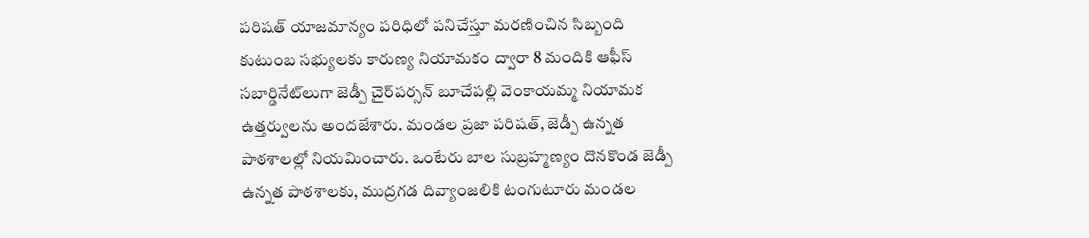పరిషత్‌ యాజమాన్యం పరిధిలో పనిచేస్తూ మరణించిన సిబ్బంది కుటుంబ సభ్యులకు కారుణ్య నియామకం ద్వారా 8 మందికి ఆఫీస్‌ సబార్డినేట్‌లుగా జెడ్పీ చైర్‌పర్సన్‌ బూచేపల్లి వెంకాయమ్మ నియామక ఉత్తర్వులను అందజేశారు. మండల ప్రజా పరిషత్‌, జెడ్పీ ఉన్నత పాఠశాలల్లో నియమించారు. ఒంటేరు బాల సుబ్రహ్మణ్యం దొనకొండ జెడ్పీ ఉన్నత పాఠశాలకు, ముద్రగడ దివ్యాంజలికి టంగుటూరు మండల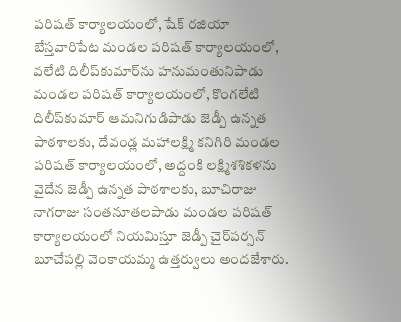పరిషత్‌ కార్యాలయంలో, షేక్‌ రజియా బేస్తవారిపేట మండల పరిషత్‌ కార్యాలయంలో, వలేటి దిలీప్‌కుమార్‌ను హనుమంతునిపాడు మండల పరిషత్‌ కార్యాలయంలో, కొంగలేటి దిలీప్‌కుమార్‌ ఆమనిగుడిపాడు జెడ్పీ ఉన్నత పాఠశాలకు, దేవండ్ల మహాలక్ష్మి కనిగిరి మండల పరిషత్‌ కార్యాలయంలో, అద్దంకి లక్ష్మిశశికళను వైదేన జెడ్పీ ఉన్నత పాఠశాలకు, బూచిరాజు నాగరాజు సంతనూతలపాడు మండల పరిషత్‌ కార్యాలయంలో నియమిస్తూ జెడ్పీ చైర్‌పర్సన్‌ బూచేపల్లి వెంకాయమ్మ ఉత్తర్వులు అందజేశారు.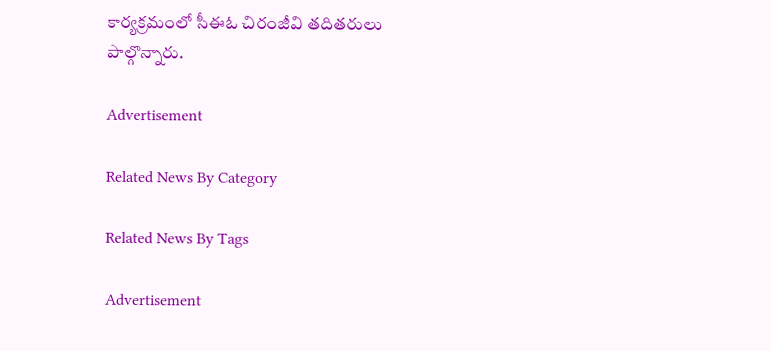కార్యక్రమంలో సీఈఓ చిరంజీవి తదితరులు పాల్గొన్నారు.

Advertisement

Related News By Category

Related News By Tags

Advertisement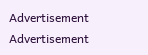Advertisement
Advertisement